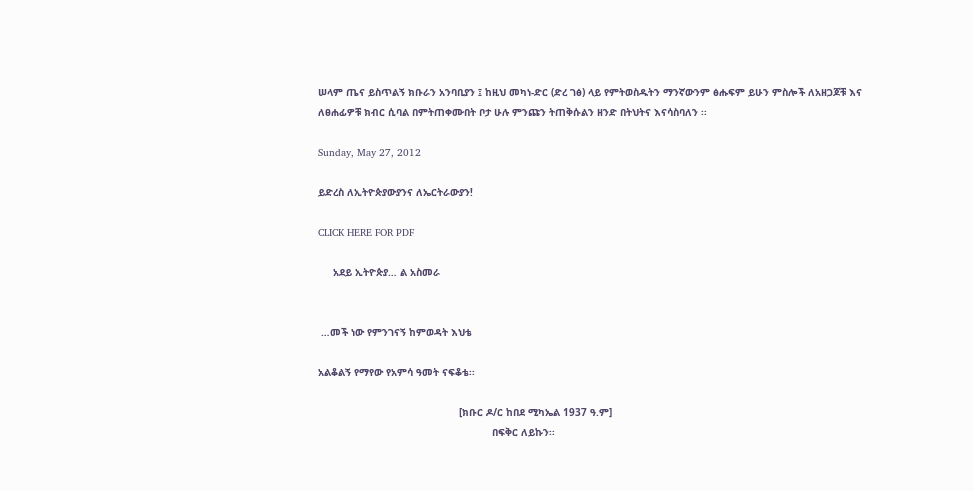ሠላም ጤና ይስጥልኝ ክቡራን አንባቢያን ፤ ከዚህ መካነ-ድር (ድረ ገፅ) ላይ የምትወስዱትን ማንኛውንም ፅሑፍም ይሁን ምስሎች ለአዘጋጆቹ እና ለፀሐፊዎቹ ክብር ሲባል በምትጠቀሙበት ቦታ ሁሉ ምንጩን ትጠቅሱልን ዘንድ በትህትና እናሳስባለን ፡፡

Sunday, May 27, 2012

ይድረስ ለኢትዮጵያውያንና ለኤርትራውያን!

CLICK HERE FOR PDF

     አደይ ኢትዮጵያ… ል አስመራ


 …መች ነው የምንገናኝ ከምወዳት እህቴ

አልቆልኝ የማየው የአምሳ ዓመት ናፍቆቴ፡፡

                                               [ክቡር ዶ/ር ከበደ ሚካኤል 1937 ዓ.ም]
                                                          በፍቅር ለይኩን፡፡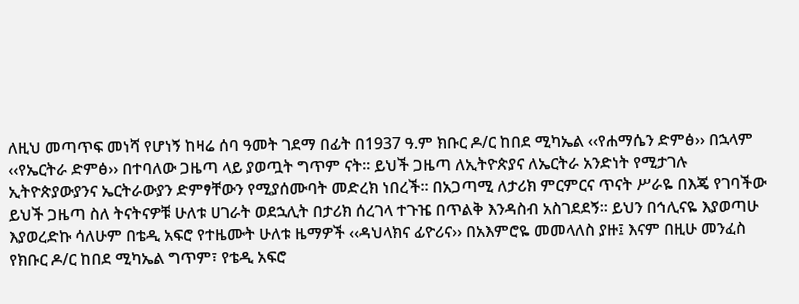ለዚህ መጣጥፍ መነሻ የሆነኝ ከዛሬ ሰባ ዓመት ገደማ በፊት በ1937 ዓ.ም ክቡር ዶ/ር ከበደ ሚካኤል ‹‹የሐማሴን ድምፅ›› በኋላም ‹‹የኤርትራ ድምፅ›› በተባለው ጋዜጣ ላይ ያወጧት ግጥም ናት፡፡ ይህች ጋዜጣ ለኢትዮጵያና ለኤርትራ አንድነት የሚታገሉ ኢትዮጵያውያንና ኤርትራውያን ድምፃቸውን የሚያሰሙባት መድረክ ነበረች፡፡ በአጋጣሚ ለታሪክ ምርምርና ጥናት ሥራዬ በእጄ የገባችው ይህች ጋዜጣ ስለ ትናትናዎቹ ሁለቱ ሀገራት ወደኋሊት በታሪክ ሰረገላ ተጉዤ በጥልቅ እንዳስብ አስገደደኝ፡፡ ይህን በኅሊናዬ እያወጣሁ እያወረድኩ ሳለሁም በቴዲ አፍሮ የተዜሙት ሁለቱ ዜማዎች ‹‹ዳህላክና ፊዮሪና›› በአእምሮዬ መመላለስ ያዙ፤ እናም በዚሁ መንፈስ የክቡር ዶ/ር ከበደ ሚካኤል ግጥም፣ የቴዲ አፍሮ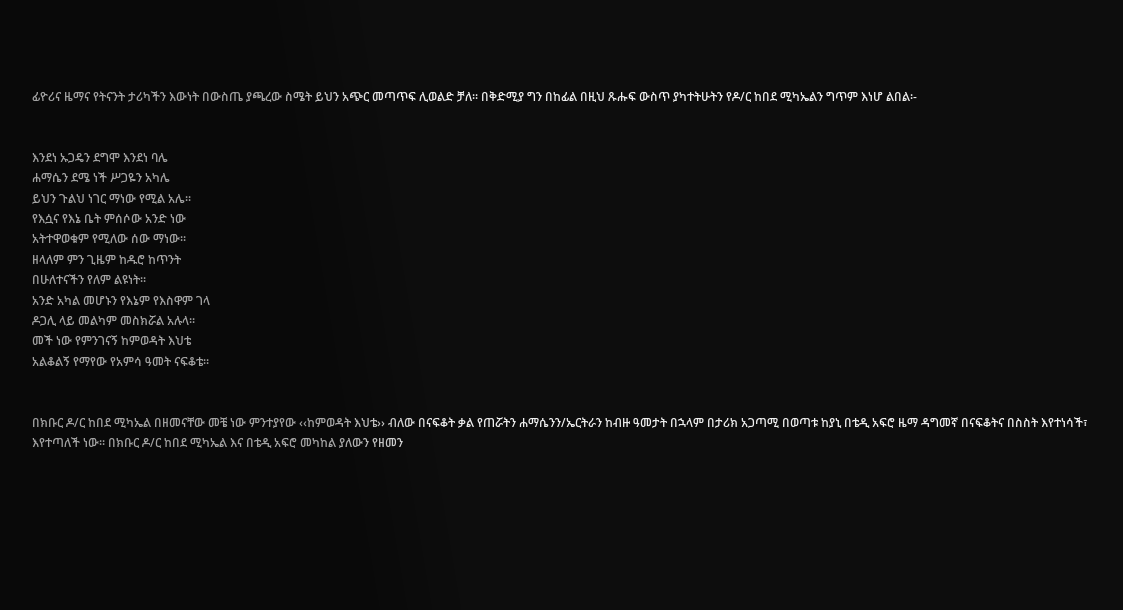ፊዮሪና ዜማና የትናንት ታሪካችን እውነት በውስጤ ያጫረው ስሜት ይህን አጭር መጣጥፍ ሊወልድ ቻለ፡፡ በቅድሚያ ግን በከፊል በዚህ ጹሑፍ ውስጥ ያካተትሁትን የዶ/ር ከበደ ሚካኤልን ግጥም እነሆ ልበል፡-


እንደነ ኡጋዴን ደግሞ እንደነ ባሌ
ሐማሴን ደሜ ነች ሥጋዬን አካሌ
ይህን ጉልህ ነገር ማነው የሚል አሌ፡፡
የእሷና የእኔ ቤት ምሰሶው አንድ ነው
አትተዋወቁም የሚለው ሰው ማነው፡፡
ዘላለም ምን ጊዜም ከዱሮ ከጥንት
በሁለተናችን የለም ልዩነት፡፡
አንድ አካል መሆኑን የእኔም የእስዋም ገላ
ዶጋሊ ላይ መልካም መስክሯል አሉላ፡፡
መች ነው የምንገናኝ ከምወዳት እህቴ
አልቆልኝ የማየው የአምሳ ዓመት ናፍቆቴ፡፡


በክቡር ዶ/ር ከበደ ሚካኤል በዘመናቸው መቼ ነው ምንተያየው ‹‹ከምወዳት እህቴ›› ብለው በናፍቆት ቃል የጠሯትን ሐማሴንን/ኤርትራን ከብዙ ዓመታት በኋላም በታሪክ አጋጣሚ በወጣቱ ከያኒ በቴዲ አፍሮ ዜማ ዳግመኛ በናፍቆትና በስስት እየተነሳች፣ እየተጣለች ነው፡፡ በክቡር ዶ/ር ከበደ ሚካኤል እና በቴዲ አፍሮ መካከል ያለውን የዘመን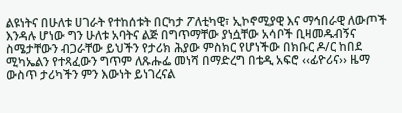ልዩነትና በሁለቱ ሀገራት የተከሰቱት በርካታ ፖለቲካዊ፣ ኢኮኖሚያዊ እና ማኅበራዊ ለውጦች እንዳሉ ሆነው ግን ሁለቱ አባትና ልጅ በግጥማቸው ያነሷቸው አሳቦች ቢዛመዱብኝና ስሜታቸውን ብጋራቸው ይህችን የታሪክ ሕያው ምስክር የሆነችው በክቡር ዶ/ር ከበደ ሚካኤልን የተጻፈውን ግጥም ለጹሑፌ መነሻ በማድረግ በቴዲ አፍሮ ‹‹ፊዮሪና›› ዜማ ውስጥ ታሪካችን ምን እውነት ይነገረናል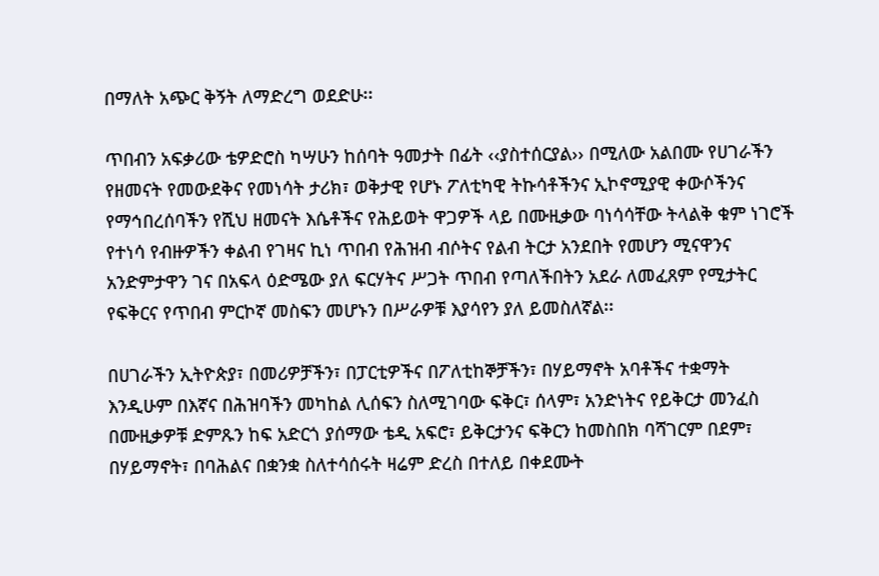በማለት አጭር ቅኝት ለማድረግ ወደድሁ፡፡

ጥበብን አፍቃሪው ቴዎድሮስ ካሣሁን ከሰባት ዓመታት በፊት ‹‹ያስተሰርያል›› በሚለው አልበሙ የሀገራችን የዘመናት የመውደቅና የመነሳት ታሪክ፣ ወቅታዊ የሆኑ ፖለቲካዊ ትኩሳቶችንና ኢኮኖሚያዊ ቀውሶችንና የማኅበረሰባችን የሺህ ዘመናት እሴቶችና የሕይወት ዋጋዎች ላይ በሙዚቃው ባነሳሳቸው ትላልቅ ቁም ነገሮች የተነሳ የብዙዎችን ቀልብ የገዛና ኪነ ጥበብ የሕዝብ ብሶትና የልብ ትርታ አንደበት የመሆን ሚናዋንና አንድምታዋን ገና በአፍላ ዕድሜው ያለ ፍርሃትና ሥጋት ጥበብ የጣለችበትን አደራ ለመፈጸም የሚታትር የፍቅርና የጥበብ ምርኮኛ መስፍን መሆኑን በሥራዎቹ እያሳየን ያለ ይመስለኛል፡፡

በሀገራችን ኢትዮጵያ፣ በመሪዎቻችን፣ በፓርቲዎችና በፖለቲከኞቻችን፣ በሃይማኖት አባቶችና ተቋማት እንዲሁም በእኛና በሕዝባችን መካከል ሊሰፍን ስለሚገባው ፍቅር፣ ሰላም፣ አንድነትና የይቅርታ መንፈስ በሙዚቃዎቹ ድምጹን ከፍ አድርጎ ያሰማው ቴዲ አፍሮ፣ ይቅርታንና ፍቅርን ከመስበክ ባሻገርም በደም፣ በሃይማኖት፣ በባሕልና በቋንቋ ስለተሳሰሩት ዛሬም ድረስ በተለይ በቀደሙት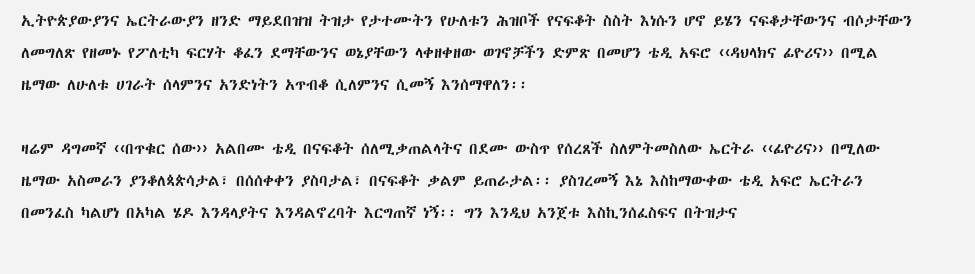ኢትዮጵያውያንና ኤርትራውያን ዘንድ ማይደበዝዝ ትዝታ የታተሙትን የሁለቱን ሕዝቦች የናፍቆት ስስት እነሱን ሆኖ ይሄን ናፍቆታቸውንና ብሶታቸውን ለመግለጽ የዘመኑ የፖለቲካ ፍርሃት ቆፈን ደማቸውንና ወኔያቸውን ላቀዘቀዘው ወገኖቻችን ድምጽ በመሆን ቴዲ አፍሮ ‹‹ዳህላክና ፊዮሪና›› በሚል ዜማው ለሁለቱ ሀገራት ሰላምንና አንድነትን አጥብቆ ሲለምንና ሲመኝ እንሰማዋለን፡፡

ዛሬም ዳግመኛ ‹‹በጥቁር ሰው›› አልበሙ ቴዲ በናፍቆት ሰለሚቃጠልላትና በደሙ ውስጥ የሰረጸች ስለምትመስለው ኤርትራ ‹‹ፊዮሪና›› በሚለው ዜማው አስመራን ያንቆለጳጵሳታል፣ በሰሰቀቀን ያስባታል፣ በናፍቆት ቃልም ይጠራታል፡፡ ያስገረመኝ እኔ እስከማውቀው ቴዲ አፍሮ ኤርትራን በመንፈስ ካልሆነ በአካል ሄዶ እንዳላያትና እንዳልኖረባት እርግጠኛ ነኝ፡፡ ግን እንዲህ አንጀቱ እስኪንሰፈስፍና በትዝታና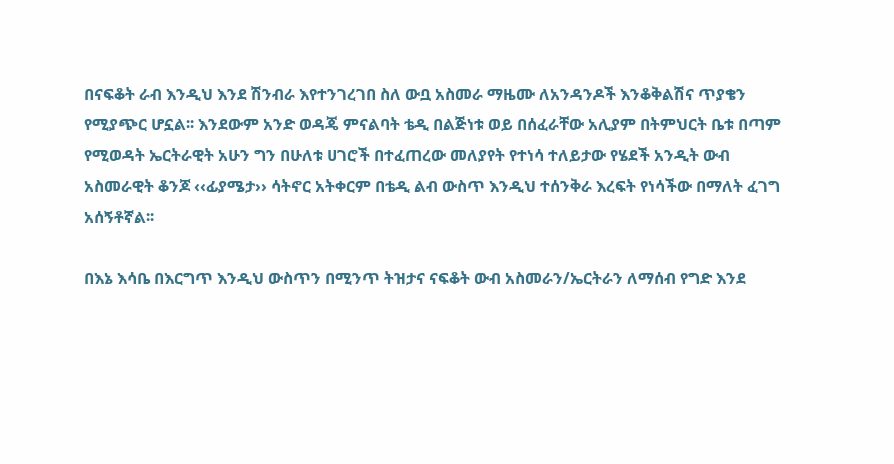በናፍቆት ራብ እንዲህ እንደ ሽንብራ እየተንገረገበ ስለ ውቧ አስመራ ማዜሙ ለአንዳንዶች እንቆቅልሽና ጥያቄን የሚያጭር ሆኗል፡፡ እንደውም አንድ ወዳጄ ምናልባት ቴዲ በልጅነቱ ወይ በሰፈራቸው አሊያም በትምህርት ቤቱ በጣም የሚወዳት ኤርትራዊት አሁን ግን በሁለቱ ሀገሮች በተፈጠረው መለያየት የተነሳ ተለይታው የሄደች አንዲት ውብ አስመራዊት ቆንጆ ‹‹ፊያሜታ›› ሳትኖር አትቀርም በቴዲ ልብ ውስጥ እንዲህ ተሰንቅራ እረፍት የነሳችው በማለት ፈገግ አሰኝቶኛል፡፡

በእኔ እሳቤ በእርግጥ እንዲህ ውስጥን በሚንጥ ትዝታና ናፍቆት ውብ አስመራን/ኤርትራን ለማሰብ የግድ እንደ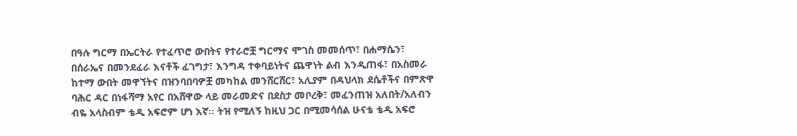በዓሉ ግርማ በኤርትራ የተፈጥሮ ውበትና የተራሮቿ ግርማና ሞገስ መመሰጥ፣ በሐማሴን፣ በሰራኤና በመንደፈራ እናቶች ፈገግታ፣ እንግዳ ተቀባይነትና ጨዋነት ልብ እንዲጠፋ፣ በአስመራ ከተማ ውበት መዋኘትና በዝንባበባዎቿ መካከል መንሸርሸር፣ አሊያም በዳህላክ ደሴቶችና በምጽዋ ባሕር ዳር በነፋሻማ አየር በአሸዋው ላይ መራመድና በደስታ መቦረቅ፣ መፈንጠዝ አለበት/አለብን ብዬ አላስብም ቴዲ አፍሮም ሆነ እኛ፡፡ ትዝ የሚለኝ ከዚህ ጋር በሚመሳሰል ሁናቴ ቴዲ አፍሮ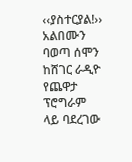‹‹ያስተርያል!›› አልበሙን ባወጣ ሰሞን ከሸገር ራዲዮ የጨዋታ ፕሮግራም ላይ ባደረገው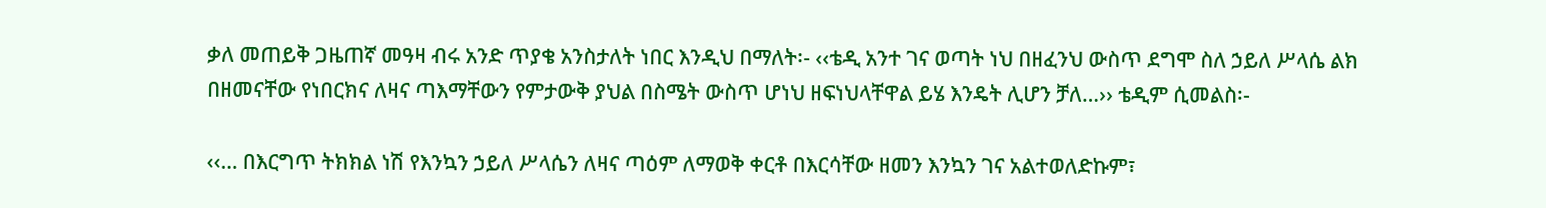ቃለ መጠይቅ ጋዜጠኛ መዓዛ ብሩ አንድ ጥያቄ አንስታለት ነበር እንዲህ በማለት፡- ‹‹ቴዲ አንተ ገና ወጣት ነህ በዘፈንህ ውስጥ ደግሞ ስለ ኃይለ ሥላሴ ልክ በዘመናቸው የነበርክና ለዛና ጣእማቸውን የምታውቅ ያህል በስሜት ውስጥ ሆነህ ዘፍነህላቸዋል ይሄ እንዴት ሊሆን ቻለ…›› ቴዲም ሲመልስ፡-

‹‹… በእርግጥ ትክክል ነሽ የእንኳን ኃይለ ሥላሴን ለዛና ጣዕም ለማወቅ ቀርቶ በእርሳቸው ዘመን እንኳን ገና አልተወለድኩም፣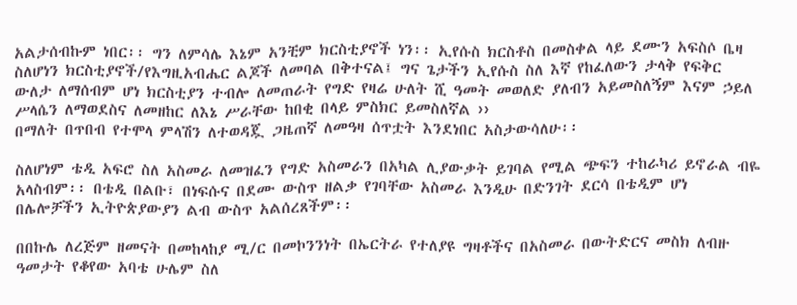አልታሰብኩም ነበር፡፡ ግን ለምሳሌ እኔም አንቺም ክርስቲያኖች ነን፡፡ ኢየሱስ ክርስቶስ በመስቀል ላይ ደሙን አፍስሶ ቤዛ ስለሆነን ክርስቲያኖች/የእግዚአብሔር ልጆች ለመባል በቅተናል፤ ግና ጌታችን ኢየሱስ ስለ እኛ የከፈለውን ታላቅ የፍቅር ውለታ ለማሰብም ሆነ ክርስቲያን ተብሎ ለመጠራት የግድ የዛሬ ሁለት ሺ ዓመት መወለድ ያለብን አይመስለኝም እናም ኃይለ ሥላሴን ለማወደስና ለመዘከር ለእኔ ሥራቸው ከበቂ በላይ ምስክር ይመስለኛል ››
በማለት በጥበብ የተሞላ ምላሽን ለተወዳጇ ጋዜጠኛ ለመዓዛ ሰጥቷት እንደነበር አስታውሳለሁ፡፡

ስለሆነም ቴዲ አፍሮ ስለ አስመራ ለመዝፈን የግድ አስመራን በአካል ሊያውቃት ይገባል የሚል ጭፍን ተከራካሪ ይኖራል ብዬ አላስብም፡፡ በቴዲ በልቡ፣ በነፍሱና በደሙ ውስጥ ዘልቃ የገባቸው አስመራ እንዲሁ በድንገት ደርሳ በቴዲም ሆነ በሌሎቻችን ኢትዮጵያውያን ልብ ውስጥ አልሰረጸችም፡፡

በበኩሌ ለረጅም ዘመናት በመከላከያ ሚ/ር በመኮንንነት በኤርትራ የተለያዩ ግዛቶችና በአስመራ በውትድርና መስክ ለብዙ ዓመታት የቆየው አባቴ ሁሌም ስለ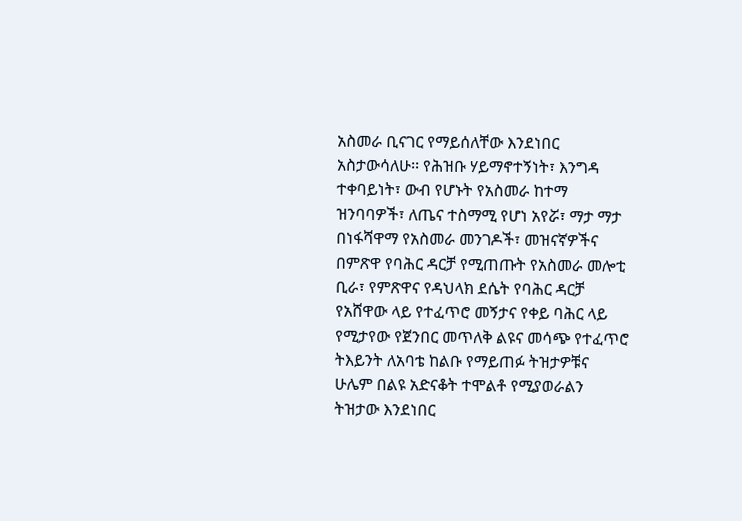አስመራ ቢናገር የማይሰለቸው እንደነበር አስታውሳለሁ፡፡ የሕዝቡ ሃይማኖተኝነት፣ እንግዳ ተቀባይነት፣ ውብ የሆኑት የአስመራ ከተማ ዝንባባዎች፣ ለጤና ተስማሚ የሆነ አየሯ፣ ማታ ማታ በነፋሻዋማ የአስመራ መንገዶች፣ መዝናኛዎችና በምጽዋ የባሕር ዳርቻ የሚጠጡት የአስመራ መሎቲ ቢራ፣ የምጽዋና የዳህላክ ደሴት የባሕር ዳርቻ የአሸዋው ላይ የተፈጥሮ መኝታና የቀይ ባሕር ላይ የሚታየው የጀንበር መጥለቅ ልዩና መሳጭ የተፈጥሮ ትእይንት ለአባቴ ከልቡ የማይጠፉ ትዝታዎቹና ሁሌም በልዩ አድናቆት ተሞልቶ የሚያወራልን ትዝታው እንደነበር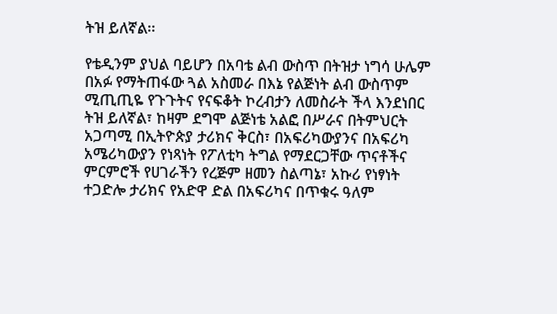ትዝ ይለኛል፡፡

የቴዲንም ያህል ባይሆን በአባቴ ልብ ውስጥ በትዝታ ነግሳ ሁሌም በአፉ የማትጠፋው ጓል አስመራ በእኔ የልጅነት ልብ ውስጥም ሚጢጢዬ የጉጉትና የናፍቆት ኮረብታን ለመስራት ችላ እንደነበር ትዝ ይለኛል፣ ከዛም ደግሞ ልጅነቴ አልፎ በሥራና በትምህርት አጋጣሚ በኢትዮጵያ ታሪክና ቅርስ፣ በአፍሪካውያንና በአፍሪካ አሜሪካውያን የነጻነት የፖለቲካ ትግል የማደርጋቸው ጥናቶችና ምርምሮች የሀገራችን የረጅም ዘመን ስልጣኔ፣ አኩሪ የነፃነት ተጋድሎ ታሪክና የአድዋ ድል በአፍሪካና በጥቁሩ ዓለም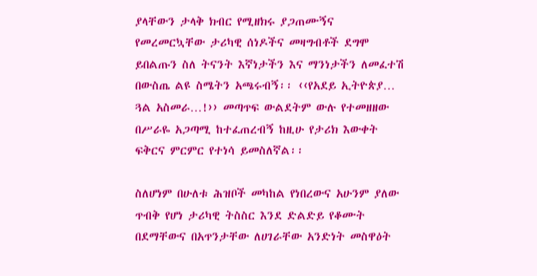ያላቸውን ታላቅ ክብር የሚዘክሩ ያጋጠሙኝና የመረመርኳቸው ታሪካዊ ሰነዶችና መዛግብቶች ደግሞ ይበልጡን ስለ ትናንት እኛነታችን እና ማንነታችን ለመፈተሽ በውስጤ ልዩ ስሜትን አጫሩብኝ፡፡ ‹‹የአደይ ኢትዮጵያ… ጓል አስመራ…!›› መጣጥፍ ውልደትም ውሉ የተመዘዘው በሥራዬ አጋጣሚ ከተፈጠረብኝ ከዚሁ የታሪክ እውቀት ፍቅርና ምርምር የተነሳ ይመስለኛል፡፡

ስለሆነም በሁለቱ ሕዝቦች መካከል የነበረውና አሁንም ያለው ጥብቅ የሆነ ታሪካዊ ትስስር እንደ ድልድይ የቆሙት በደማቸውና በአጥንታቸው ለሀገራቸው አንድነት መስዋዕት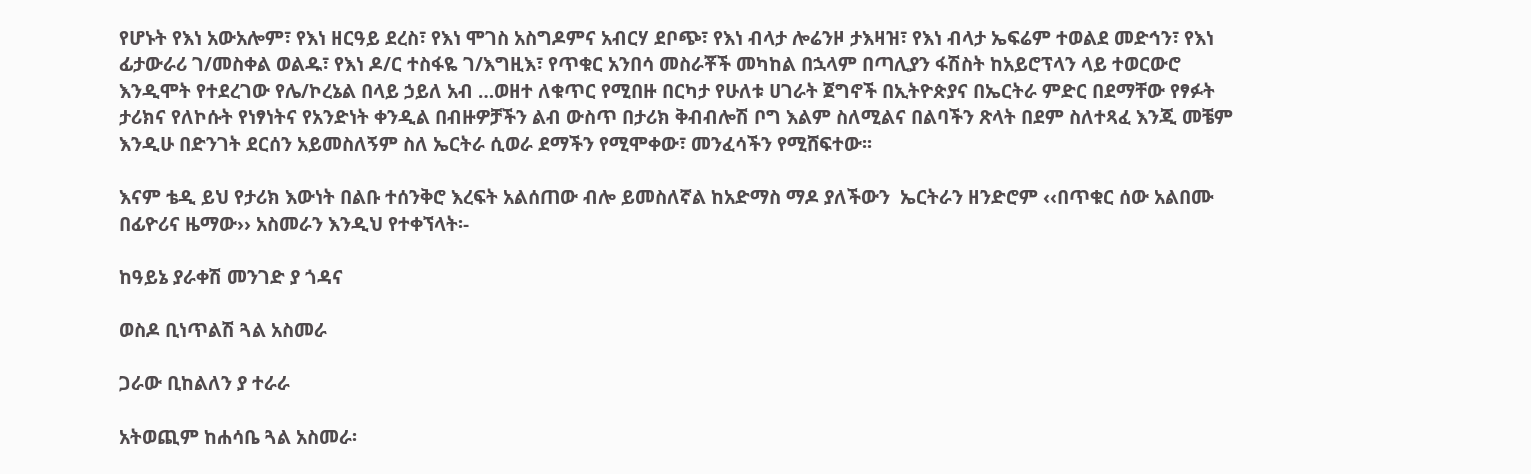የሆኑት የእነ አውአሎም፣ የእነ ዘርዓይ ደረስ፣ የእነ ሞገስ አስግዶምና አብርሃ ደቦጭ፣ የእነ ብላታ ሎሬንዞ ታእዛዝ፣ የእነ ብላታ ኤፍሬም ተወልደ መድኅን፣ የእነ ፊታውራሪ ገ/መስቀል ወልዱ፣ የእነ ዶ/ር ተስፋዬ ገ/እግዚእ፣ የጥቁር አንበሳ መስራቾች መካከል በኋላም በጣሊያን ፋሽስት ከአይሮፕላን ላይ ተወርውሮ እንዲሞት የተደረገው የሌ/ኮረኔል በላይ ኃይለ አብ …ወዘተ ለቁጥር የሚበዙ በርካታ የሁለቱ ሀገራት ጀግኖች በኢትዮጵያና በኤርትራ ምድር በደማቸው የፃፉት ታሪክና የለኮሱት የነፃነትና የአንድነት ቀንዲል በብዙዎቻችን ልብ ውስጥ በታሪክ ቅብብሎሽ ቦግ እልም ስለሚልና በልባችን ጽላት በደም ስለተጻፈ እንጂ መቼም እንዲሁ በድንገት ደርሰን አይመስለኝም ስለ ኤርትራ ሲወራ ደማችን የሚሞቀው፣ መንፈሳችን የሚሸፍተው፡፡

እናም ቴዲ ይህ የታሪክ እውነት በልቡ ተሰንቅሮ እረፍት አልሰጠው ብሎ ይመስለኛል ከአድማስ ማዶ ያለችውን  ኤርትራን ዘንድሮም ‹‹በጥቁር ሰው አልበሙ በፊዮሪና ዜማው›› አስመራን እንዲህ የተቀኘላት፡-

ከዓይኔ ያራቀሽ መንገድ ያ ጎዳና

ወስዶ ቢነጥልሽ ጓል አስመራ

ጋራው ቢከልለን ያ ተራራ

አትወጪም ከሐሳቤ ጓል አስመራ፡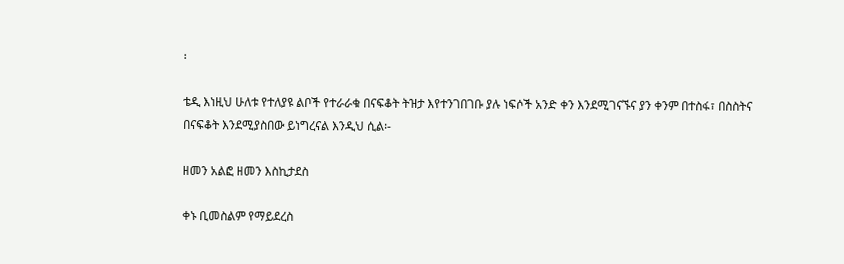፡

ቴዲ እነዚህ ሁለቱ የተለያዩ ልቦች የተራራቁ በናፍቆት ትዝታ እየተንገበገቡ ያሉ ነፍሶች አንድ ቀን እንደሚገናኙና ያን ቀንም በተስፋ፣ በስስትና በናፍቆት እንደሚያስበው ይነግረናል እንዲህ ሲል፡-

ዘመን አልፎ ዘመን እስኪታደስ

ቀኑ ቢመስልም የማይደረስ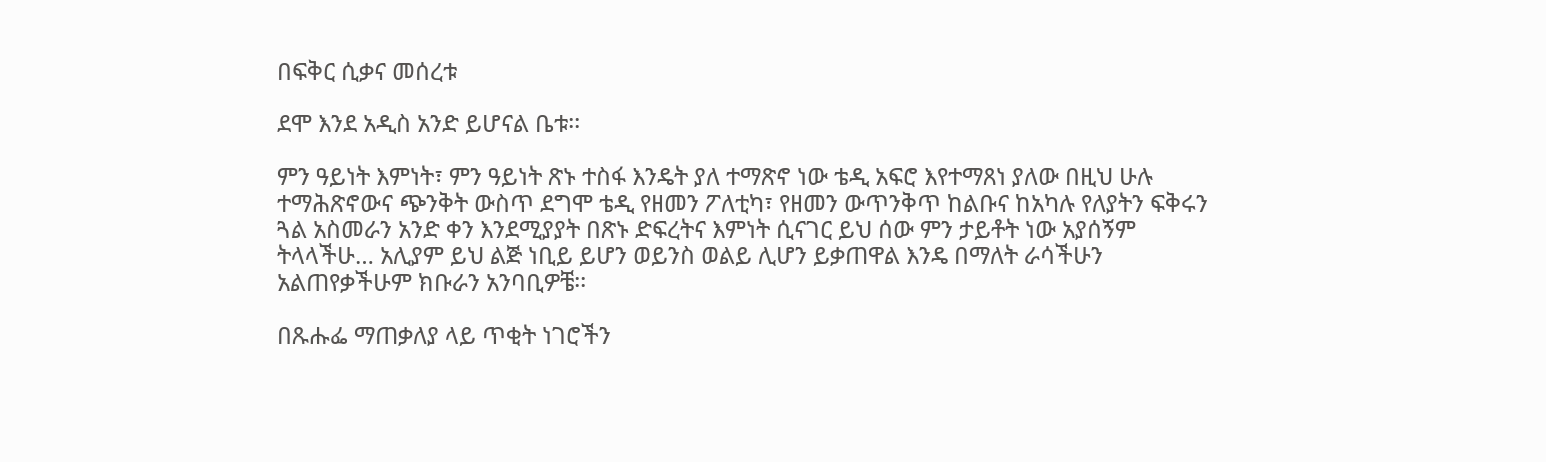በፍቅር ሲቃና መሰረቱ

ደሞ እንደ አዲስ አንድ ይሆናል ቤቱ፡፡

ምን ዓይነት እምነት፣ ምን ዓይነት ጽኑ ተስፋ እንዴት ያለ ተማጽኖ ነው ቴዲ አፍሮ እየተማጸነ ያለው በዚህ ሁሉ ተማሕጽኖውና ጭንቅት ውስጥ ደግሞ ቴዲ የዘመን ፖለቲካ፣ የዘመን ውጥንቅጥ ከልቡና ከአካሉ የለያትን ፍቅሩን ጓል አስመራን አንድ ቀን እንደሚያያት በጽኑ ድፍረትና እምነት ሲናገር ይህ ሰው ምን ታይቶት ነው አያሰኝም ትላላችሁ… አሊያም ይህ ልጅ ነቢይ ይሆን ወይንስ ወልይ ሊሆን ይቃጠዋል እንዴ በማለት ራሳችሁን አልጠየቃችሁም ክቡራን አንባቢዎቼ፡፡

በጹሑፌ ማጠቃለያ ላይ ጥቂት ነገሮችን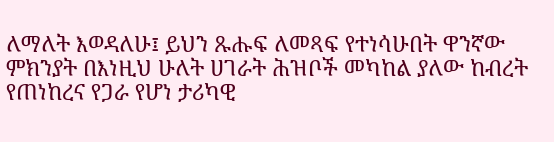ለማለት እወዳለሁ፤ ይህን ጹሑፍ ለመጻፍ የተነሳሁበት ዋንኛው ምክንያት በእነዚህ ሁለት ሀገራት ሕዝቦች መካከል ያለው ከብረት የጠነከረና የጋራ የሆነ ታሪካዊ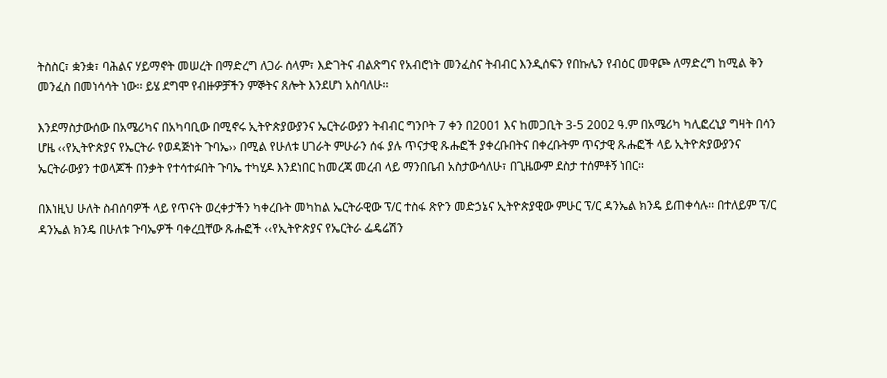ትስስር፣ ቋንቋ፣ ባሕልና ሃይማኖት መሠረት በማድረግ ለጋራ ሰላም፣ እድገትና ብልጽግና የአብሮነት መንፈስና ትብብር እንዲሰፍን የበኩሌን የብዕር መዋጮ ለማድረግ ከሚል ቅን መንፈስ በመነሳሳት ነው፡፡ ይሄ ደግሞ የብዙዎቻችን ምኞትና ጸሎት እንደሆነ አስባለሁ፡፡

እንደማስታውሰው በአሜሪካና በአካባቢው በሚኖሩ ኢትዮጵያውያንና ኤርትራውያን ትብብር ግንቦት 7 ቀን በ2001 እና ከመጋቢት 3-5 2002 ዓ.ም በአሜሪካ ካሊፎረኒያ ግዛት በሳን ሆዜ ‹‹የኢትዮጵያና የኤርትራ የወዳጅነት ጉባኤ›› በሚል የሁለቱ ሀገራት ምሁራን ሰፋ ያሉ ጥናታዊ ጹሑፎች ያቀረቡበትና በቀረቡትም ጥናታዊ ጹሑፎች ላይ ኢትዮጵያውያንና ኤርትራውያን ተወላጆች በንቃት የተሳተፉበት ጉባኤ ተካሂዶ እንደነበር ከመረጃ መረብ ላይ ማንበቤብ አስታውሳለሁ፣ በጊዜውም ደስታ ተሰምቶኝ ነበር፡፡

በእነዚህ ሁለት ስብሰባዎች ላይ የጥናት ወረቀታችን ካቀረቡት መካከል ኤርትራዊው ፕ/ር ተስፋ ጽዮን መድኃኔና ኢትዮጵያዊው ምሁር ፕ/ር ዳንኤል ክንዴ ይጠቀሳሉ፡፡ በተለይም ፕ/ር ዳንኤል ክንዴ በሁለቱ ጉባኤዎች ባቀረቧቸው ጹሑፎች ‹‹የኢትዮጵያና የኤርትራ ፌዴሬሽን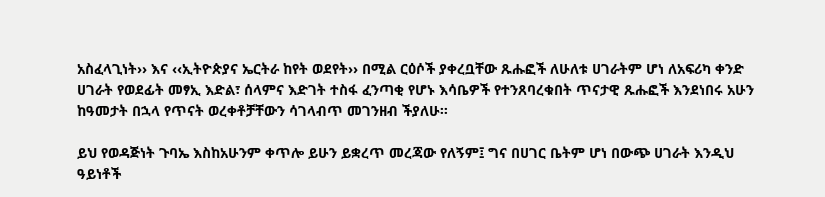አስፈላጊነት›› እና ‹‹ኢትዮጵያና ኤርትራ ከየት ወደየት›› በሚል ርዕሶች ያቀረቧቸው ጹሑፎች ለሁለቱ ሀገራትም ሆነ ለአፍሪካ ቀንድ ሀገራት የወደፊት መፃኢ እድል፣ ሰላምና እድገት ተስፋ ፈንጣቂ የሆኑ እሳቤዎች የተንጸባረቁበት ጥናታዊ ጹሑፎች እንደነበሩ አሁን ከዓመታት በኋላ የጥናት ወረቀቶቻቸውን ሳገላብጥ መገንዘብ ችያለሁ፡፡

ይህ የወዳጅነት ጉባኤ እስከአሁንም ቀጥሎ ይሁን ይቋረጥ መረጃው የለኝም፤ ግና በሀገር ቤትም ሆነ በውጭ ሀገራት እንዲህ ዓይነቶች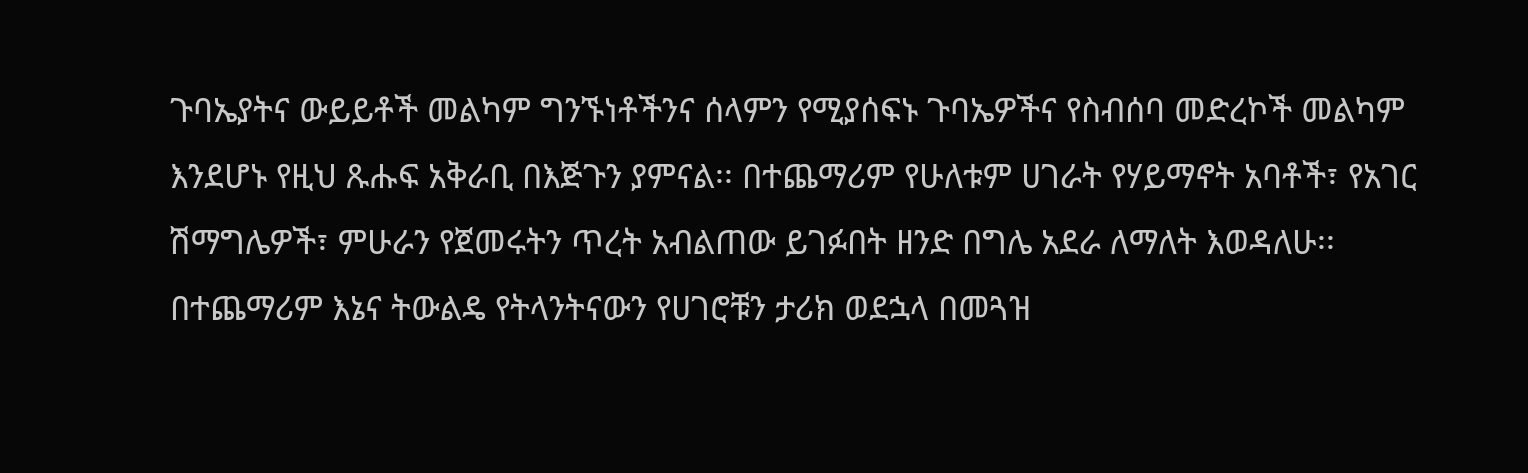ጉባኤያትና ውይይቶች መልካም ግንኙነቶችንና ሰላምን የሚያሰፍኑ ጉባኤዎችና የስብሰባ መድረኮች መልካም እንደሆኑ የዚህ ጹሑፍ አቅራቢ በእጅጉን ያምናል፡፡ በተጨማሪም የሁለቱም ሀገራት የሃይማኖት አባቶች፣ የአገር ሽማግሌዎች፣ ምሁራን የጀመሩትን ጥረት አብልጠው ይገፉበት ዘንድ በግሌ አደራ ለማለት እወዳለሁ፡፡ በተጨማሪም እኔና ትውልዴ የትላንትናውን የሀገሮቹን ታሪክ ወደኋላ በመጓዝ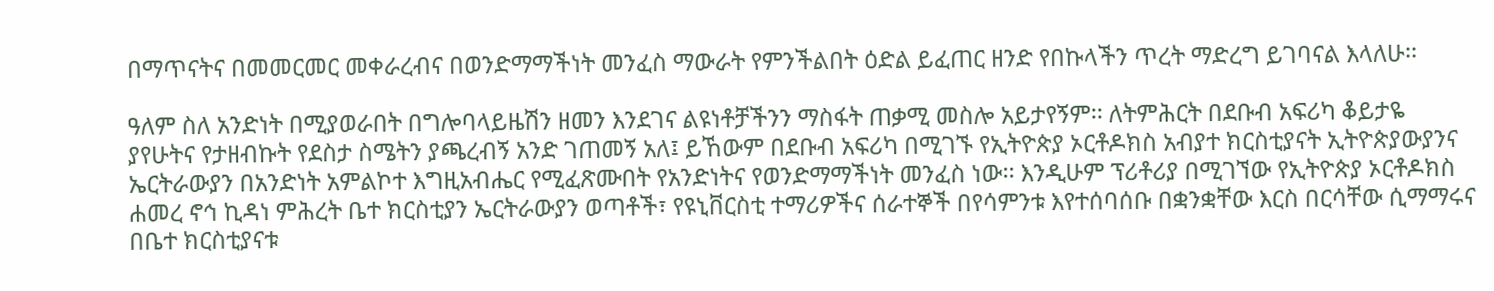በማጥናትና በመመርመር መቀራረብና በወንድማማችነት መንፈስ ማውራት የምንችልበት ዕድል ይፈጠር ዘንድ የበኩላችን ጥረት ማድረግ ይገባናል እላለሁ፡፡

ዓለም ስለ አንድነት በሚያወራበት በግሎባላይዜሽን ዘመን እንደገና ልዩነቶቻችንን ማስፋት ጠቃሚ መስሎ አይታየኝም፡፡ ለትምሕርት በደቡብ አፍሪካ ቆይታዬ ያየሁትና የታዘብኩት የደስታ ስሜትን ያጫረብኝ አንድ ገጠመኝ አለ፤ ይኸውም በደቡብ አፍሪካ በሚገኙ የኢትዮጵያ ኦርቶዶክስ አብያተ ክርስቲያናት ኢትዮጵያውያንና ኤርትራውያን በአንድነት አምልኮተ እግዚአብሔር የሚፈጽሙበት የአንድነትና የወንድማማችነት መንፈስ ነው፡፡ እንዲሁም ፕሪቶሪያ በሚገኘው የኢትዮጵያ ኦርቶዶክስ ሐመረ ኖኅ ኪዳነ ምሕረት ቤተ ክርስቲያን ኤርትራውያን ወጣቶች፣ የዩኒቨርስቲ ተማሪዎችና ሰራተኞች በየሳምንቱ እየተሰባሰቡ በቋንቋቸው እርስ በርሳቸው ሲማማሩና በቤተ ክርስቲያናቱ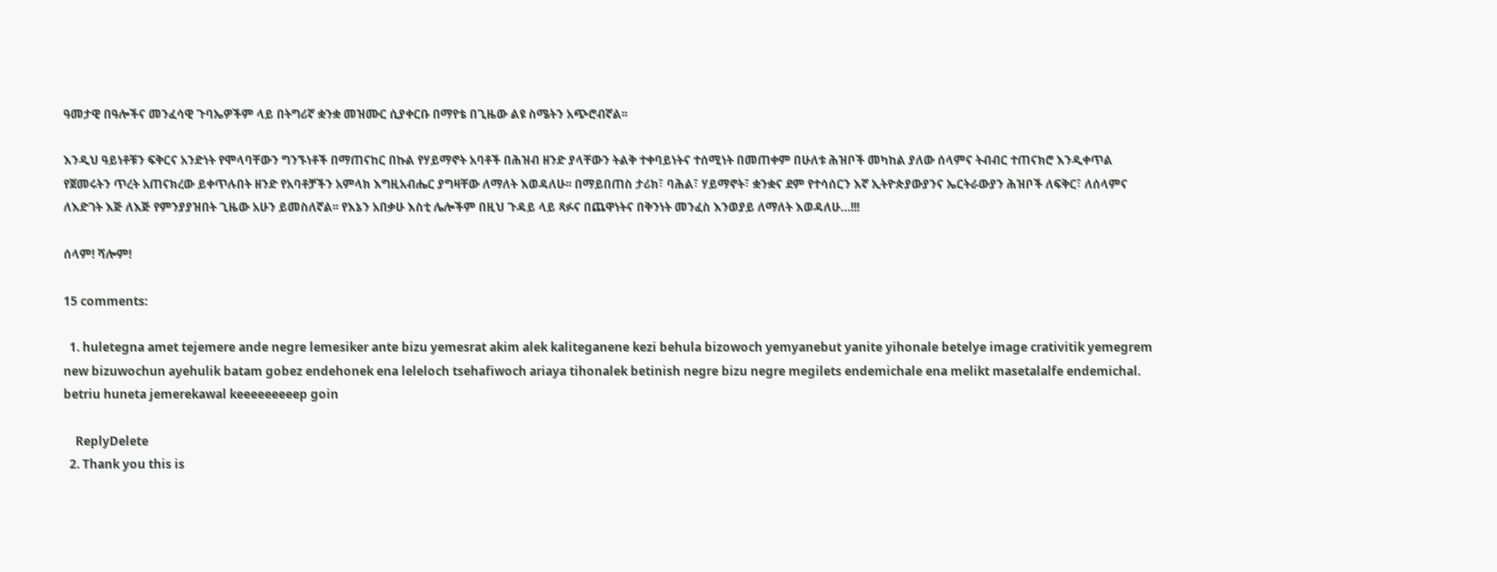ዓመታዊ በዓሎችና መንፈሳዊ ጉባኤዎችም ላይ በትግሪኛ ቋንቋ መዝሙር ሲያቀርቡ በማየቴ በጊዜው ልዩ ስሜትን አጭሮብኛል፡፡

እንዲህ ዓይነቶቹን ፍቅርና አንድነት የሞላባቸውን ግንኙነቶች በማጠናከር በኩል የሃይማኖት አባቶች በሕዝብ ዘንድ ያላቸውን ትልቅ ተቀባይነትና ተሰሚነት በመጠቀም በሁለቱ ሕዝቦች መካከል ያለው ሰላምና ትብብር ተጠናክሮ እንዲቀጥል የጀመሩትን ጥረት አጠናክረው ይቀጥሉበት ዘንድ የአባቶቻችን አምላክ እግዚአብሔር ያግዛቸው ለማለት እወዳለሁ፡፡ በማይበጠስ ታሪክ፣ ባሕል፣ ሃይማኖት፣ ቋንቋና ደም የተሳሰርን እኛ ኢትዮጵያውያንና ኤርትራውያን ሕዝቦች ለፍቅር፣ ለሰላምና ለእድገት እጅ ለእጅ የምንያያዝበት ጊዜው አሁን ይመስለኛል፡፡ የእኔን አበቃሁ እስቲ ሌሎችም በዚህ ጉዳይ ላይ ጻፉና በጨዋነትና በቅንነት መንፈስ እንወያይ ለማለት እወዳለሁ…!!!

ሰላም! ሻሎም!

15 comments:

  1. huletegna amet tejemere ande negre lemesiker ante bizu yemesrat akim alek kaliteganene kezi behula bizowoch yemyanebut yanite yihonale betelye image crativitik yemegrem new bizuwochun ayehulik batam gobez endehonek ena leleloch tsehafiwoch ariaya tihonalek betinish negre bizu negre megilets endemichale ena melikt masetalalfe endemichal. betriu huneta jemerekawal keeeeeeeeep goin

    ReplyDelete
  2. Thank you this is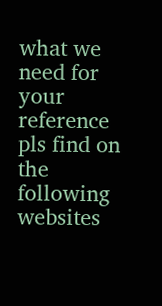what we need for your reference pls find on the following websites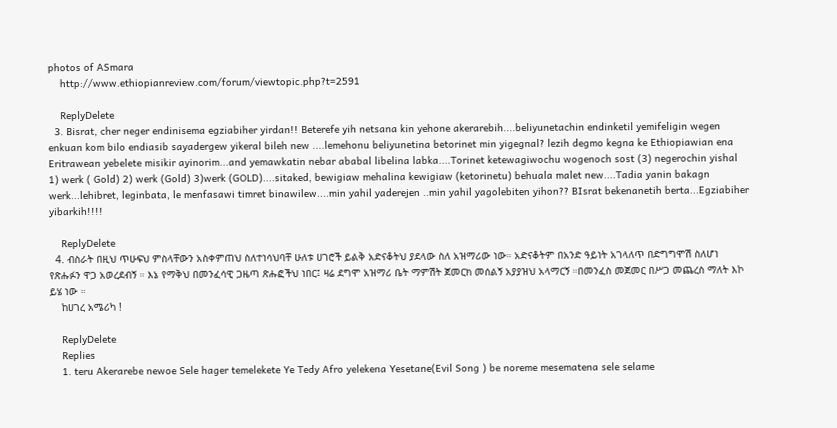photos of ASmara
    http://www.ethiopianreview.com/forum/viewtopic.php?t=2591

    ReplyDelete
  3. Bisrat, cher neger endinisema egziabiher yirdan!! Beterefe yih netsana kin yehone akerarebih....beliyunetachin endinketil yemifeligin wegen enkuan kom bilo endiasib sayadergew yikeral bileh new ....lemehonu beliyunetina betorinet min yigegnal? lezih degmo kegna ke Ethiopiawian ena Eritrawean yebelete misikir ayinorim...and yemawkatin nebar ababal libelina labka....Torinet ketewagiwochu wogenoch sost (3) negerochin yishal 1) werk ( Gold) 2) werk (Gold) 3)werk (GOLD)....sitaked, bewigiaw mehalina kewigiaw (ketorinetu) behuala malet new....Tadia yanin bakagn werk...lehibret, leginbata, le menfasawi timret binawilew....min yahil yaderejen ..min yahil yagolebiten yihon?? BIsrat bekenanetih berta...Egziabiher yibarkih!!!!

    ReplyDelete
  4. ብስራት በዚህ ጥሁፍህ ምስላቸውን አስቀምጠህ ስለተነሳህባቸ ሁለቱ ሀገሮች ይልቅ አድናቆትህ ያደላው ስለ አዝማሪው ነው። አድናቆትም በአንድ ዓይነት አገላለጥ በድግግሞሽ ስለሆነ የጽሑፉን ዋጋ አወረደብኝ ። እኔ የማቅህ በመንፈሳዊ ጋዜጣ ጽሑፎችህ ነበር፤ ዛሬ ደግሞ አዝማሪ ቤት ማምሽት ጀመርክ መሰልኝ አያያዝህ አላማርኝ ።በመንፈስ መጀመር በሥጋ መጨረስ ማለት እኮ ይሄ ነው ።
    ከሀገረ አሜሪካ !

    ReplyDelete
    Replies
    1. teru Akerarebe newoe Sele hager temelekete Ye Tedy Afro yelekena Yesetane(Evil Song ) be noreme mesematena sele selame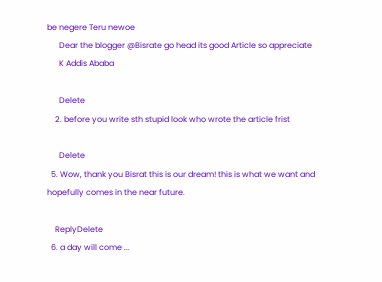be negere Teru newoe
      Dear the blogger @Bisrate go head its good Article so appreciate
      K Addis Ababa

      Delete
    2. before you write sth stupid look who wrote the article frist

      Delete
  5. Wow, thank you Bisrat this is our dream! this is what we want and hopefully comes in the near future.

    ReplyDelete
  6. a day will come ...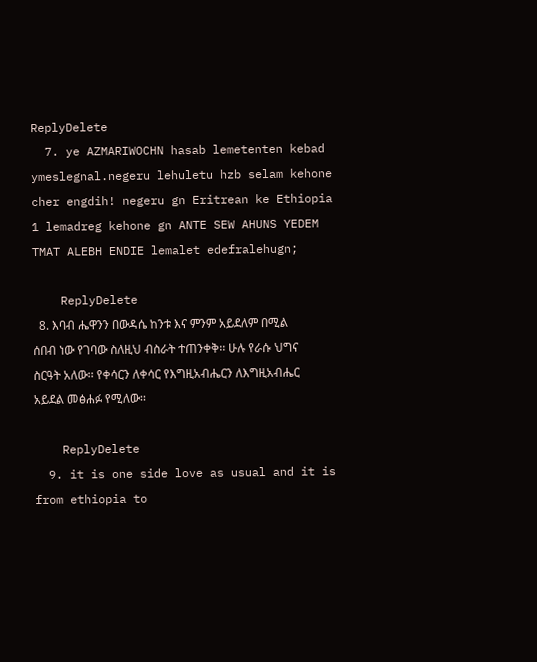ReplyDelete
  7. ye AZMARIWOCHN hasab lemetenten kebad ymeslegnal.negeru lehuletu hzb selam kehone cher engdih! negeru gn Eritrean ke Ethiopia 1 lemadreg kehone gn ANTE SEW AHUNS YEDEM TMAT ALEBH ENDIE lemalet edefralehugn;

    ReplyDelete
  8. እባብ ሔዋንን በውዳሴ ከንቱ እና ምንም አይደለም በሚል ሰበብ ነው የገባው ስለዚህ ብስራት ተጠንቀቅ፡፡ ሁሉ የራሱ ህግና ስርዓት አለው፡፡ የቀሳርን ለቀሳር የእግዚአብሔርን ለእግዚአብሔር አይደል መፅሐፉ የሚለው፡፡

    ReplyDelete
  9. it is one side love as usual and it is from ethiopia to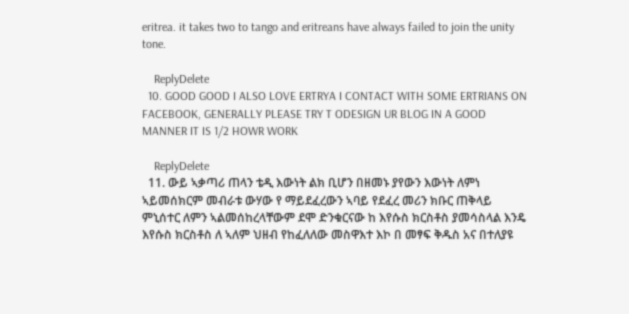eritrea. it takes two to tango and eritreans have always failed to join the unity tone.

    ReplyDelete
  10. GOOD GOOD I ALSO LOVE ERTRYA I CONTACT WITH SOME ERTRIANS ON FACEBOOK, GENERALLY PLEASE TRY T ODESIGN UR BLOG IN A GOOD MANNER IT IS 1/2 HOWR WORK

    ReplyDelete
  11. ውይ ኣቃጣሪ ጠላን ቴዲ እውነት ልክ ቢሆን በዘመኑ ያየውን እውነት ለምነ ኣይመሰክርም መብራቱ ውሃው የ ማይደፈረውን ኣባይ የደፈረ መሪን ክቡር ጠቅላይ ምኒሰተር ለምን ኣልመሰከረላቸውም ደሞ ድንቁርናው ከ እየሱስ ክርስቶስ ያመሳስላል እንዴ እየሱስ ክርስቶስ ለ ኣለም ህዘብ የከፈለለው መስዋእተ እኮ በ መፃፍ ቅዱስ አና በተለያዩ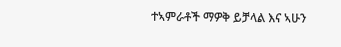ተኣምራቶች ማዎቅ ይቻላል እና ኣሁን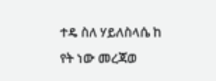ተዴ ስለ ሃይለስላሴ ከ የት ነው መረጃወ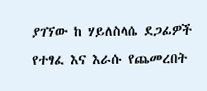ያገኘው ከ ሃይለስላሴ ደጋፊዎች የተፃፈ እና እራሱ የጨመረበት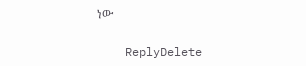ነው

    ReplyDelete